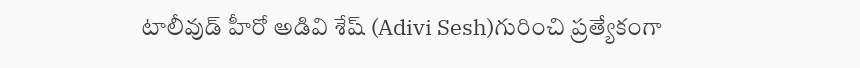టాలీవుడ్ హీరో అడివి శేష్ (Adivi Sesh)గురించి ప్రత్యేకంగా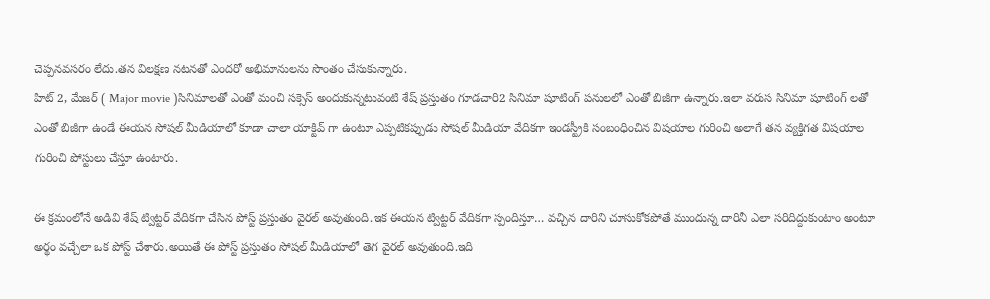చెప్పనవసరం లేదు.తన విలక్షణ నటనతో ఎందరో అభిమానులను సొంతం చేసుకున్నారు.
హిట్ 2, మేజర్ ( Major movie )సినిమాలతో ఎంతో మంచి సక్సెస్ అందుకున్నటువంటి శేష్ ప్రస్తుతం గూడచారి2 సినిమా షూటింగ్ పనులలో ఎంతో బిజీగా ఉన్నారు.ఇలా వరుస సినిమా షూటింగ్ లతో ఎంతో బిజీగా ఉండే ఈయన సోషల్ మీడియాలో కూడా చాలా యాక్టివ్ గా ఉంటూ ఎప్పటికప్పుడు సోషల్ మీడియా వేదికగా ఇండస్ట్రీకి సంబంధించిన విషయాల గురించి అలాగే తన వ్యక్తిగత విషయాల గురించి పోస్టులు చేస్తూ ఉంటారు.

ఈ క్రమంలోనే అడివి శేష్ ట్విట్టర్ వేదికగా చేసిన పోస్ట్ ప్రస్తుతం వైరల్ అవుతుంది.ఇక ఈయన ట్విట్టర్ వేదికగా స్పందిస్తూ… వచ్చిన దారిని చూసుకోకపోతే ముందున్న దారినీ ఎలా సరిదిద్దుకుంటాం అంటూ అర్థం వచ్చేలా ఒక పోస్ట్ చేశారు.అయితే ఈ పోస్ట్ ప్రస్తుతం సోషల్ మీడియాలో తెగ వైరల్ అవుతుంది.ఇది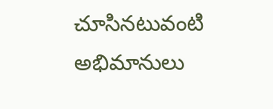చూసినటువంటి అభిమానులు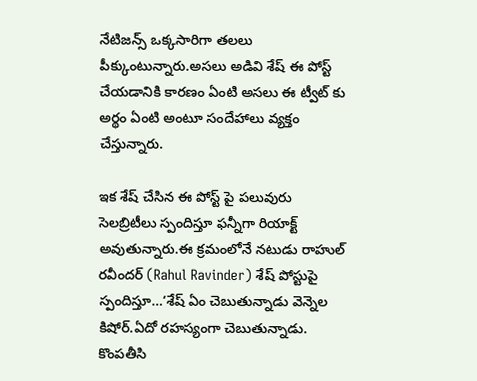నేటిజన్స్ ఒక్కసారిగా తలలు పీక్కుంటున్నారు.అసలు అడివి శేష్ ఈ పోస్ట్ చేయడానికి కారణం ఏంటి అసలు ఈ ట్వీట్ కు అర్థం ఏంటి అంటూ సందేహాలు వ్యక్తం చేస్తున్నారు.

ఇక శేష్ చేసిన ఈ పోస్ట్ పై పలువురు సెలబ్రిటీలు స్పందిస్తూ ఫన్నీగా రియాక్ట్ అవుతున్నారు.ఈ క్రమంలోనే నటుడు రాహుల్ రవీందర్ (Rahul Ravinder) శేష్ పోస్టుపై స్పందిస్తూ…‘శేష్ ఏం చెబుతున్నాడు వెన్నెల కిషోర్.ఏదో రహస్యంగా చెబుతున్నాడు.
కొంపతీసి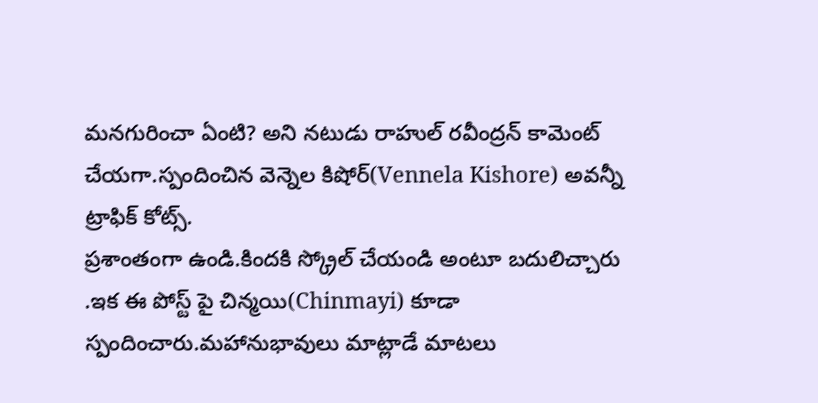మనగురించా ఏంటి? అని నటుడు రాహుల్ రవీంద్రన్ కామెంట్ చేయగా.స్పందించిన వెన్నెల కిషోర్(Vennela Kishore) అవన్నీ ట్రాఫిక్ కోట్స్.
ప్రశాంతంగా ఉండి.కిందకి స్క్రోల్ చేయండి అంటూ బదులిచ్చారు .ఇక ఈ పోస్ట్ పై చిన్మయి(Chinmayi) కూడా స్పందించారు.మహానుభావులు మాట్లాడే మాటలు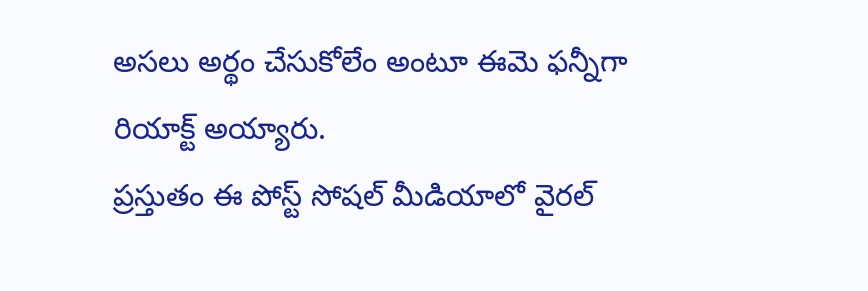అసలు అర్థం చేసుకోలేం అంటూ ఈమె ఫన్నీగా రియాక్ట్ అయ్యారు.
ప్రస్తుతం ఈ పోస్ట్ సోషల్ మీడియాలో వైరల్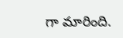గా మారింది.